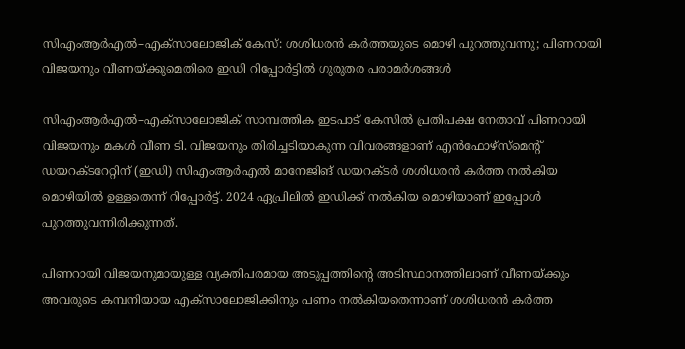സിഎംആർഎൽ–എക്‌സാലോജിക് കേസ്: ശശിധരൻ കർത്തയുടെ മൊഴി പുറത്തുവന്നു; പിണറായി വിജയനും വീണയ്ക്കുമെതിരെ ഇഡി റിപ്പോർട്ടിൽ ഗുരുതര പരാമർശങ്ങൾ

സിഎംആർഎൽ–എക്‌സാലോജിക് സാമ്പത്തിക ഇടപാട് കേസിൽ പ്രതിപക്ഷ നേതാവ് പിണറായി വിജയനും മകൾ വീണ ടി. വിജയനും തിരിച്ചടിയാകുന്ന വിവരങ്ങളാണ് എൻഫോഴ്‌സ്‌മെന്റ് ഡയറക്‌ടറേറ്റിന് (ഇഡി) സിഎംആർഎൽ മാനേജിങ് ഡയറക്ടർ ശശിധരൻ കർത്ത നൽകിയ മൊഴിയിൽ ഉള്ളതെന്ന് റിപ്പോർട്ട്. 2024 ഏപ്രിലിൽ ഇഡിക്ക് നൽകിയ മൊഴിയാണ് ഇപ്പോൾ പുറത്തുവന്നിരിക്കുന്നത്.

പിണറായി വിജയനുമായുള്ള വ്യക്തിപരമായ അടുപ്പത്തിന്റെ അടിസ്ഥാനത്തിലാണ് വീണയ്ക്കും അവരുടെ കമ്പനിയായ എക്‌സാലോജിക്കിനും പണം നൽകിയതെന്നാണ് ശശിധരൻ കർത്ത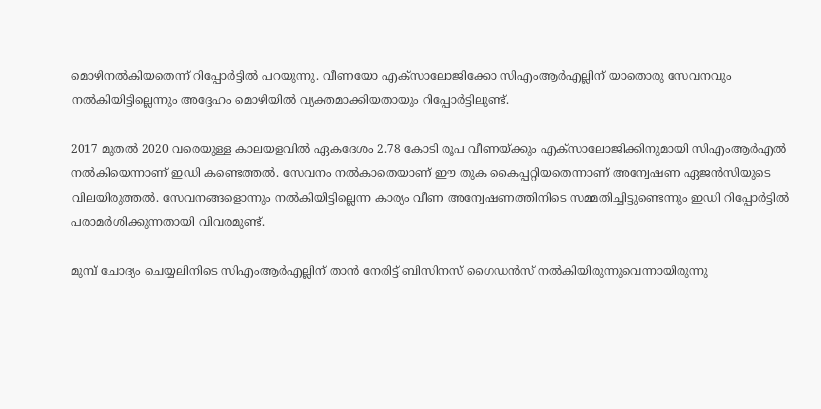മൊഴിനൽകിയതെന്ന് റിപ്പോർട്ടിൽ പറയുന്നു. വീണയോ എക്‌സാലോജിക്കോ സിഎംആർഎല്ലിന് യാതൊരു സേവനവും നൽകിയിട്ടില്ലെന്നും അദ്ദേഹം മൊഴിയിൽ വ്യക്തമാക്കിയതായും റിപ്പോർട്ടിലുണ്ട്.

2017 മുതൽ 2020 വരെയുള്ള കാലയളവിൽ ഏകദേശം 2.78 കോടി രൂപ വീണയ്ക്കും എക്‌സാലോജിക്കിനുമായി സിഎംആർഎൽ നൽകിയെന്നാണ് ഇഡി കണ്ടെത്തൽ. സേവനം നൽകാതെയാണ് ഈ തുക കൈപ്പറ്റിയതെന്നാണ് അന്വേഷണ ഏജൻസിയുടെ വിലയിരുത്തൽ. സേവനങ്ങളൊന്നും നൽകിയിട്ടില്ലെന്ന കാര്യം വീണ അന്വേഷണത്തിനിടെ സമ്മതിച്ചിട്ടുണ്ടെന്നും ഇഡി റിപ്പോർട്ടിൽ പരാമർശിക്കുന്നതായി വിവരമുണ്ട്.

മുമ്പ് ചോദ്യം ചെയ്യലിനിടെ സിഎംആർഎല്ലിന് താൻ നേരിട്ട് ബിസിനസ് ഗൈഡൻസ് നൽകിയിരുന്നുവെന്നായിരുന്നു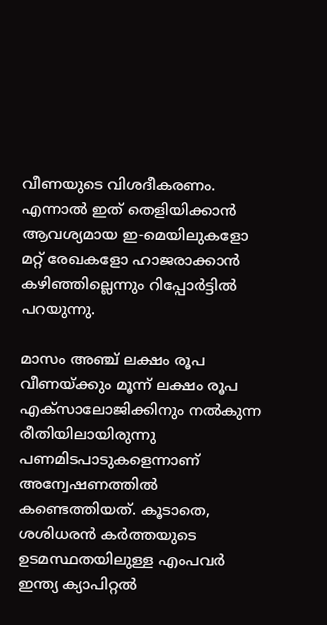വീണയുടെ വിശദീകരണം. എന്നാൽ ഇത് തെളിയിക്കാൻ ആവശ്യമായ ഇ-മെയിലുകളോ മറ്റ് രേഖകളോ ഹാജരാക്കാൻ കഴിഞ്ഞില്ലെന്നും റിപ്പോർട്ടിൽ പറയുന്നു.

മാസം അഞ്ച് ലക്ഷം രൂപ വീണയ്ക്കും മൂന്ന് ലക്ഷം രൂപ എക്‌സാലോജിക്കിനും നൽകുന്ന രീതിയിലായിരുന്നു പണമിടപാടുകളെന്നാണ് അന്വേഷണത്തിൽ കണ്ടെത്തിയത്. കൂടാതെ, ശശിധരൻ കർത്തയുടെ ഉടമസ്ഥതയിലുള്ള എംപവർ ഇന്ത്യ ക്യാപിറ്റൽ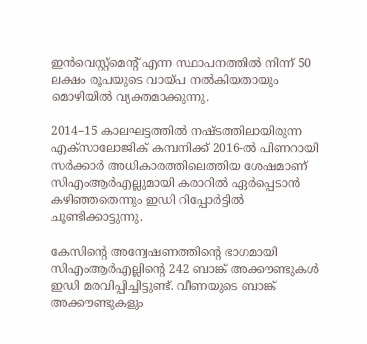ഇൻവെസ്റ്റ്‌മെന്റ് എന്ന സ്ഥാപനത്തിൽ നിന്ന് 50 ലക്ഷം രൂപയുടെ വായ്പ നൽകിയതായും മൊഴിയിൽ വ്യക്തമാക്കുന്നു.

2014–15 കാലഘട്ടത്തിൽ നഷ്ടത്തിലായിരുന്ന എക്‌സാലോജിക് കമ്പനിക്ക് 2016-ൽ പിണറായി സർക്കാർ അധികാരത്തിലെത്തിയ ശേഷമാണ് സിഎംആർഎല്ലുമായി കരാറിൽ ഏർപ്പെടാൻ കഴിഞ്ഞതെന്നും ഇഡി റിപ്പോർട്ടിൽ ചൂണ്ടിക്കാട്ടുന്നു.

കേസിന്റെ അന്വേഷണത്തിന്റെ ഭാഗമായി സിഎംആർഎല്ലിന്റെ 242 ബാങ്ക് അക്കൗണ്ടുകൾ ഇഡി മരവിപ്പിച്ചിട്ടുണ്ട്. വീണയുടെ ബാങ്ക് അക്കൗണ്ടുകളും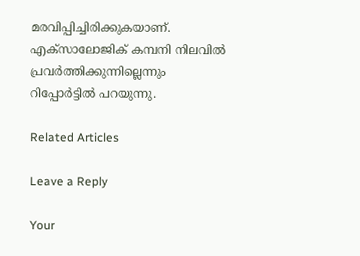മരവിപ്പിച്ചിരിക്കുകയാണ്. എക്‌സാലോജിക് കമ്പനി നിലവിൽ പ്രവർത്തിക്കുന്നില്ലെന്നും റിപ്പോർട്ടിൽ പറയുന്നു.

Related Articles

Leave a Reply

Your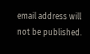email address will not be published.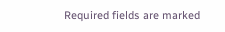Required fields are marked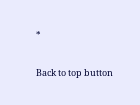*

Back to top button